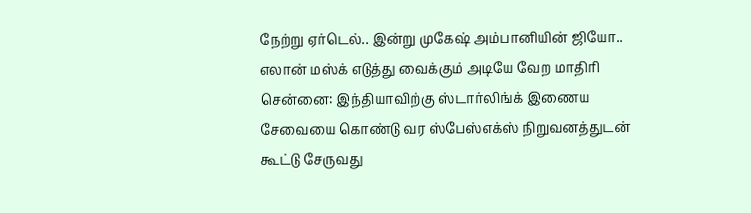நேற்று ஏர்டெல்.. இன்று முகேஷ் அம்பானியின் ஜியோ.. எலான் மஸ்க் எடுத்து வைக்கும் அடியே வேற மாதிரி
சென்னை: இந்தியாவிற்கு ஸ்டார்லிங்க் இணைய சேவையை கொண்டு வர ஸ்பேஸ்எக்ஸ் நிறுவனத்துடன் கூட்டு சேருவது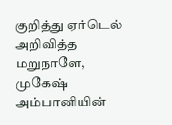குறித்து ஏர்டெல் அறிவித்த மறுநாளே, முகேஷ் அம்பானியின்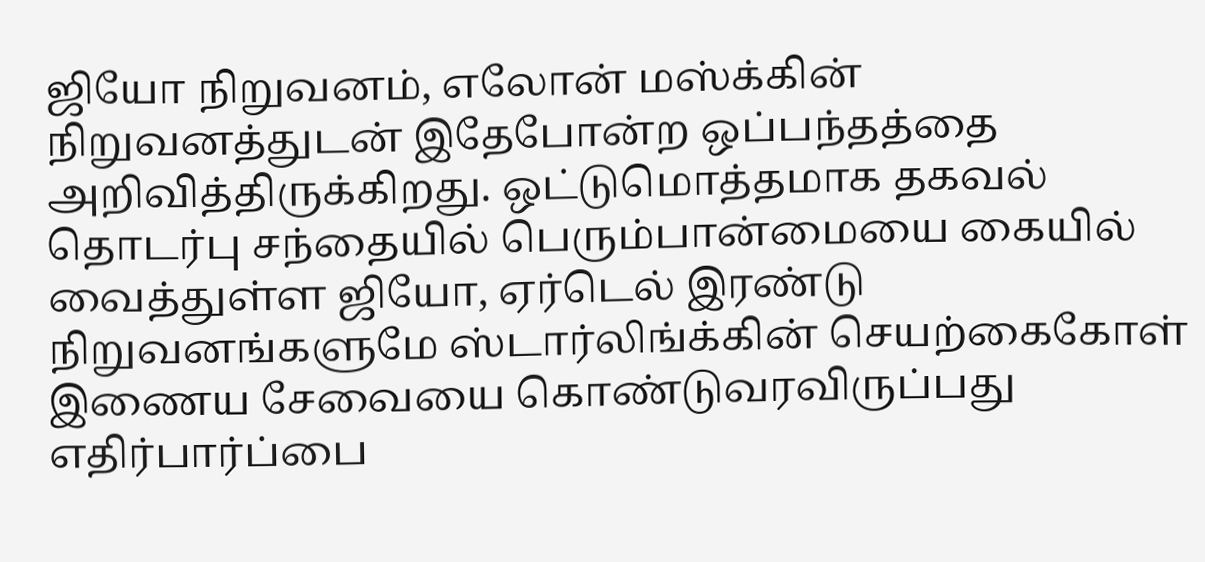ஜியோ நிறுவனம், எலோன் மஸ்க்கின் நிறுவனத்துடன் இதேபோன்ற ஒப்பந்தத்தை அறிவித்திருக்கிறது. ஒட்டுமொத்தமாக தகவல் தொடர்பு சந்தையில் பெரும்பான்மையை கையில் வைத்துள்ள ஜியோ, ஏர்டெல் இரண்டு நிறுவனங்களுமே ஸ்டார்லிங்க்கின் செயற்கைகோள் இணைய சேவையை கொண்டுவரவிருப்பது எதிர்பார்ப்பை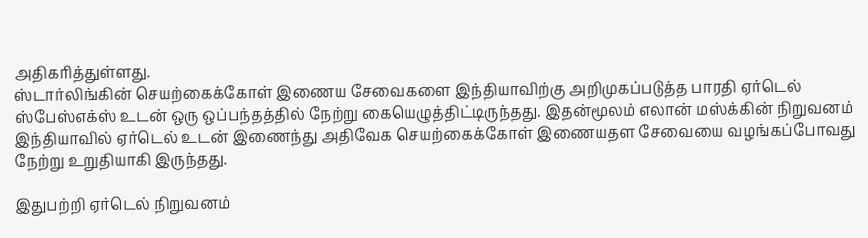அதிகரித்துள்ளது.
ஸ்டார்லிங்கின் செயற்கைக்கோள் இணைய சேவைகளை இந்தியாவிற்கு அறிமுகப்படுத்த பாரதி ஏர்டெல் ஸ்பேஸ்எக்ஸ் உடன் ஒரு ஒப்பந்தத்தில் நேற்று கையெழுத்திட்டிருந்தது. இதன்மூலம் எலான் மஸ்க்கின் நிறுவனம் இந்தியாவில் ஏர்டெல் உடன் இணைந்து அதிவேக செயற்கைக்கோள் இணையதள சேவையை வழங்கப்போவது நேற்று உறுதியாகி இருந்தது.

இதுபற்றி ஏர்டெல் நிறுவனம்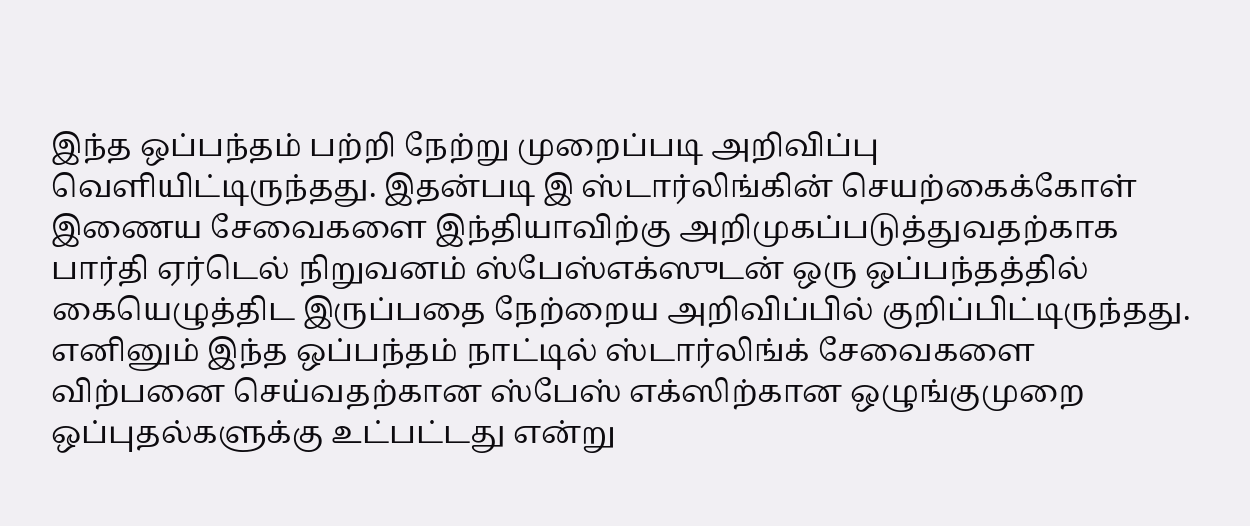இந்த ஒப்பந்தம் பற்றி நேற்று முறைப்படி அறிவிப்பு வெளியிட்டிருந்தது. இதன்படி இ ஸ்டார்லிங்கின் செயற்கைக்கோள் இணைய சேவைகளை இந்தியாவிற்கு அறிமுகப்படுத்துவதற்காக பார்தி ஏர்டெல் நிறுவனம் ஸ்பேஸ்எக்ஸுடன் ஒரு ஒப்பந்தத்தில் கையெழுத்திட இருப்பதை நேற்றைய அறிவிப்பில் குறிப்பிட்டிருந்தது. எனினும் இந்த ஒப்பந்தம் நாட்டில் ஸ்டார்லிங்க் சேவைகளை விற்பனை செய்வதற்கான ஸ்பேஸ் எக்ஸிற்கான ஒழுங்குமுறை ஒப்புதல்களுக்கு உட்பட்டது என்று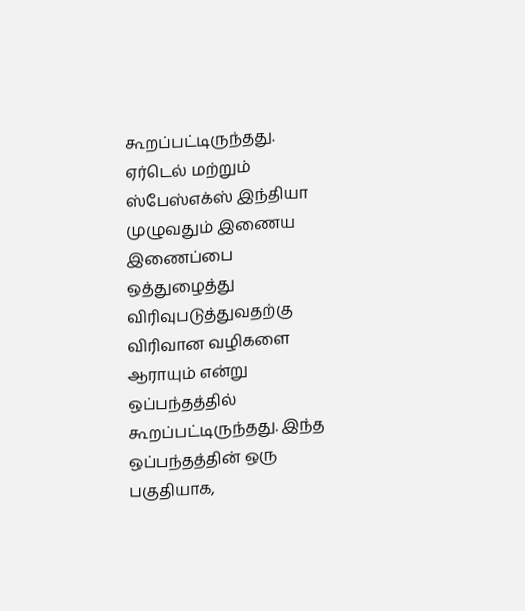கூறப்பட்டிருந்தது.
ஏர்டெல் மற்றும் ஸ்பேஸ்எக்ஸ் இந்தியா முழுவதும் இணைய இணைப்பை ஒத்துழைத்து விரிவுபடுத்துவதற்கு விரிவான வழிகளை ஆராயும் என்று ஒப்பந்தத்தில் கூறப்பட்டிருந்தது. இந்த ஒப்பந்தத்தின் ஒரு பகுதியாக,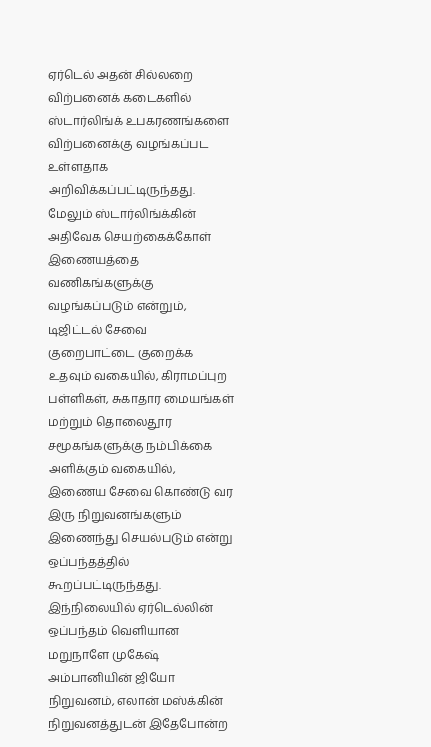ஏர்டெல் அதன் சில்லறை விற்பனைக் கடைகளில் ஸ்டார்லிங்க் உபகரணங்களை விற்பனைக்கு வழங்கப்பட உள்ளதாக அறிவிக்கப்பட்டிருந்தது.
மேலும் ஸ்டார்லிங்க்கின் அதிவேக செயற்கைக்கோள் இணையத்தை வணிகங்களுக்கு வழங்கப்படும் என்றும், டிஜிட்டல் சேவை குறைபாட்டை குறைக்க உதவும் வகையில், கிராமப்புற பள்ளிகள், சுகாதார மையங்கள் மற்றும் தொலைதூர சமூகங்களுக்கு நம்பிக்கை அளிக்கும் வகையில், இணைய சேவை கொண்டு வர இரு நிறுவனங்களும் இணைந்து செயல்படும் என்று ஒப்பந்தத்தில் கூறப்பட்டிருந்தது.
இந்நிலையில் ஏர்டெல்லின் ஒப்பந்தம் வெளியான மறுநாளே முகேஷ் அம்பானியின் ஜியோ நிறுவனம், எலான் மஸ்க்கின் நிறுவனத்துடன் இதேபோன்ற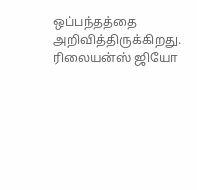ஒப்பந்தத்தை அறிவித்திருக்கிறது. ரிலையன்ஸ் ஜியோ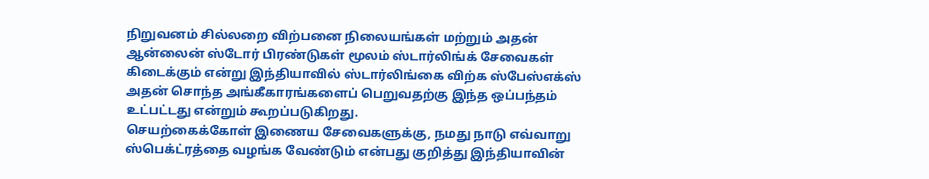நிறுவனம் சில்லறை விற்பனை நிலையங்கள் மற்றும் அதன் ஆன்லைன் ஸ்டோர் பிரண்டுகள் மூலம் ஸ்டார்லிங்க் சேவைகள் கிடைக்கும் என்று இந்தியாவில் ஸ்டார்லிங்கை விற்க ஸ்பேஸ்எக்ஸ் அதன் சொந்த அங்கீகாரங்களைப் பெறுவதற்கு இந்த ஒப்பந்தம் உட்பட்டது என்றும் கூறப்படுகிறது.
செயற்கைக்கோள் இணைய சேவைகளுக்கு, நமது நாடு எவ்வாறு ஸ்பெக்ட்ரத்தை வழங்க வேண்டும் என்பது குறித்து இந்தியாவின்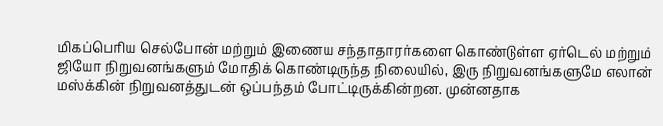மிகப்பெரிய செல்போன் மற்றும் இணைய சந்தாதாரர்களை கொண்டுள்ள ஏர்டெல் மற்றும் ஜியோ நிறுவனங்களும் மோதிக் கொண்டிருந்த நிலையில், இரு நிறுவனங்களுமே எலான் மஸ்க்கின் நிறுவனத்துடன் ஒப்பந்தம் போட்டிருக்கின்றன. முன்னதாக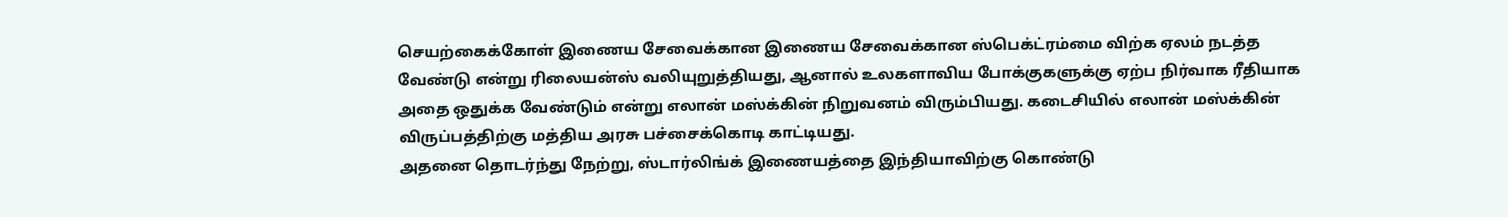செயற்கைக்கோள் இணைய சேவைக்கான இணைய சேவைக்கான ஸ்பெக்ட்ரம்மை விற்க ஏலம் நடத்த வேண்டு என்று ரிலையன்ஸ் வலியுறுத்தியது, ஆனால் உலகளாவிய போக்குகளுக்கு ஏற்ப நிர்வாக ரீதியாக அதை ஒதுக்க வேண்டும் என்று எலான் மஸ்க்கின் நிறுவனம் விரும்பியது. கடைசியில் எலான் மஸ்க்கின் விருப்பத்திற்கு மத்திய அரசு பச்சைக்கொடி காட்டியது.
அதனை தொடர்ந்து நேற்று, ஸ்டார்லிங்க் இணையத்தை இந்தியாவிற்கு கொண்டு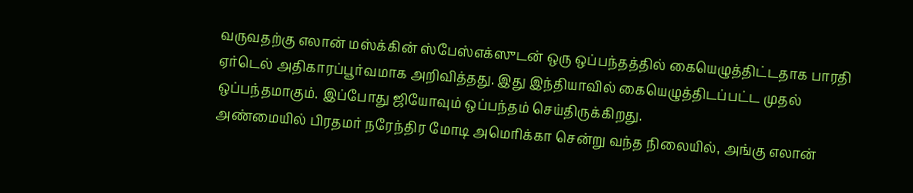வருவதற்கு எலான் மஸ்க்கின் ஸ்பேஸ்எக்ஸுடன் ஒரு ஒப்பந்தத்தில் கையெழுத்திட்டதாக பாரதி ஏர்டெல் அதிகாரப்பூர்வமாக அறிவித்தது. இது இந்தியாவில் கையெழுத்திடப்பட்ட முதல் ஒப்பந்தமாகும். இப்போது ஜியோவும் ஒப்பந்தம் செய்திருக்கிறது.
அண்மையில் பிரதமர் நரேந்திர மோடி அமெரிக்கா சென்று வந்த நிலையில், அங்கு எலான்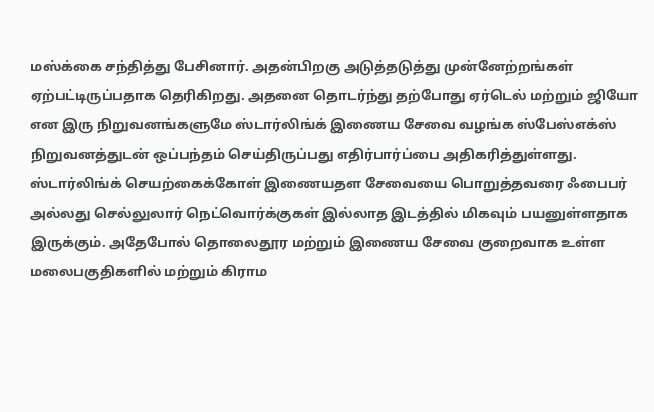மஸ்க்கை சந்தித்து பேசினார். அதன்பிறகு அடுத்தடுத்து முன்னேற்றங்கள் ஏற்பட்டிருப்பதாக தெரிகிறது. அதனை தொடர்ந்து தற்போது ஏர்டெல் மற்றும் ஜியோ என இரு நிறுவனங்களுமே ஸ்டார்லிங்க் இணைய சேவை வழங்க ஸ்பேஸ்எக்ஸ் நிறுவனத்துடன் ஒப்பந்தம் செய்திருப்பது எதிர்பார்ப்பை அதிகரித்துள்ளது.
ஸ்டார்லிங்க் செயற்கைக்கோள் இணையதள சேவையை பொறுத்தவரை ஃபைபர் அல்லது செல்லுலார் நெட்வொர்க்குகள் இல்லாத இடத்தில் மிகவும் பயனுள்ளதாக இருக்கும். அதேபோல் தொலைதூர மற்றும் இணைய சேவை குறைவாக உள்ள மலைபகுதிகளில் மற்றும் கிராம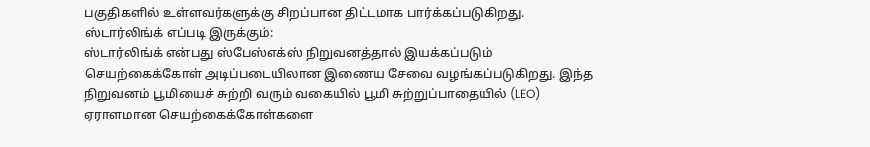பகுதிகளில் உள்ளவர்களுக்கு சிறப்பான திட்டமாக பார்க்கப்படுகிறது.
ஸ்டார்லிங்க் எப்படி இருக்கும்:
ஸ்டார்லிங்க் என்பது ஸ்பேஸ்எக்ஸ் நிறுவனத்தால் இயக்கப்படும் செயற்கைக்கோள் அடிப்படையிலான இணைய சேவை வழங்கப்படுகிறது. இந்த நிறுவனம் பூமியைச் சுற்றி வரும் வகையில் பூமி சுற்றுப்பாதையில் (LEO) ஏராளமான செயற்கைக்கோள்களை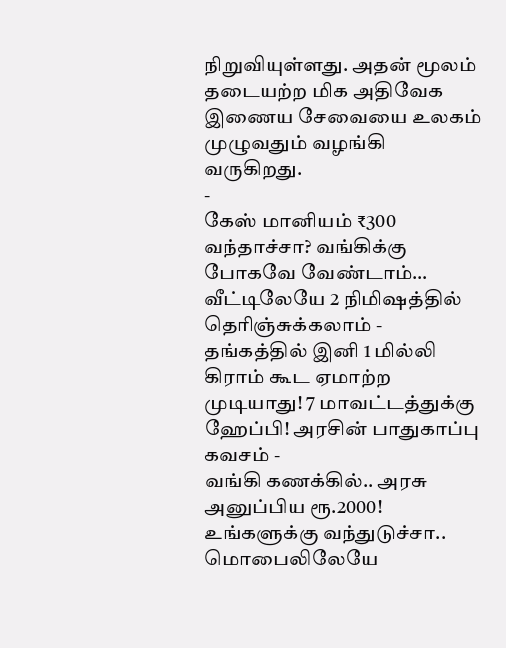நிறுவியுள்ளது. அதன் மூலம் தடையற்ற மிக அதிவேக இணைய சேவையை உலகம் முழுவதும் வழங்கி வருகிறது.
-
கேஸ் மானியம் ₹300 வந்தாச்சா? வங்கிக்கு போகவே வேண்டாம்… வீட்டிலேயே 2 நிமிஷத்தில் தெரிஞ்சுக்கலாம் -
தங்கத்தில் இனி 1 மில்லி கிராம் கூட ஏமாற்ற முடியாது! 7 மாவட்டத்துக்கு ஹேப்பி! அரசின் பாதுகாப்பு கவசம் -
வங்கி கணக்கில்.. அரசு அனுப்பிய ரூ.2000! உங்களுக்கு வந்துடுச்சா.. மொபைலிலேயே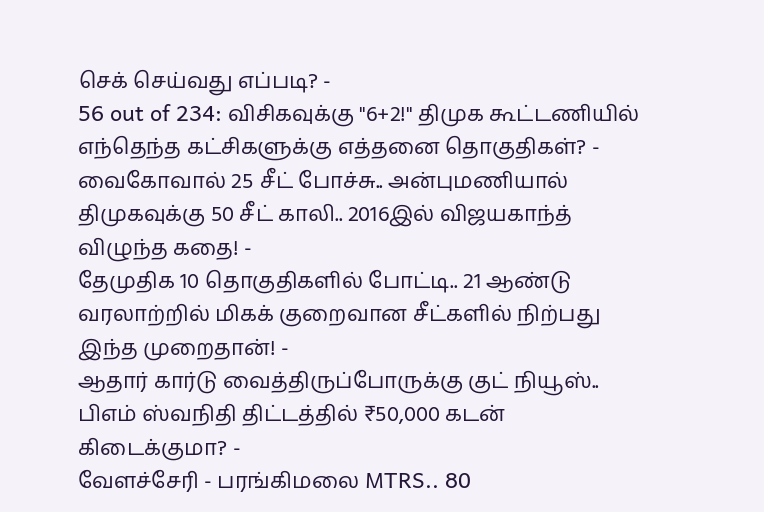செக் செய்வது எப்படி? -
56 out of 234: விசிகவுக்கு "6+2!" திமுக கூட்டணியில் எந்தெந்த கட்சிகளுக்கு எத்தனை தொகுதிகள்? -
வைகோவால் 25 சீட் போச்சு.. அன்புமணியால் திமுகவுக்கு 50 சீட் காலி.. 2016இல் விஜயகாந்த் விழுந்த கதை! -
தேமுதிக 10 தொகுதிகளில் போட்டி.. 21 ஆண்டு வரலாற்றில் மிகக் குறைவான சீட்களில் நிற்பது இந்த முறைதான்! -
ஆதார் கார்டு வைத்திருப்போருக்கு குட் நியூஸ்.. பிஎம் ஸ்வநிதி திட்டத்தில் ₹50,000 கடன் கிடைக்குமா? -
வேளச்சேரி - பரங்கிமலை MTRS.. 80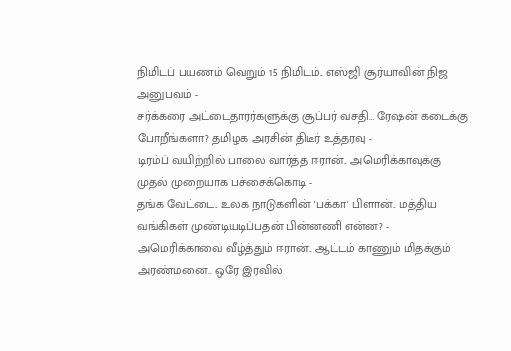நிமிடப் பயணம் வெறும் 15 நிமிடம்.. எஸ்ஜி சூர்யாவின் நிஜ அனுபவம் -
சர்க்கரை அட்டைதாரர்களுக்கு சூப்பர் வசதி… ரேஷன் கடைக்கு போறீங்களா? தமிழக அரசின் திடீர் உத்தரவு -
டிரம்ப் வயிற்றில் பாலை வார்த்த ஈரான்.. அமெரிக்காவுக்கு முதல் முறையாக பச்சைக்கொடி -
தங்க வேட்டை.. உலக நாடுகளின் 'பக்கா' பிளான்.. மத்திய வங்கிகள் முண்டியடிப்பதன் பின்னணி என்ன? -
அமெரிக்காவை வீழ்த்தும் ஈரான்.. ஆட்டம் காணும் மிதக்கும் அரண்மனை.. ஒரே இரவில்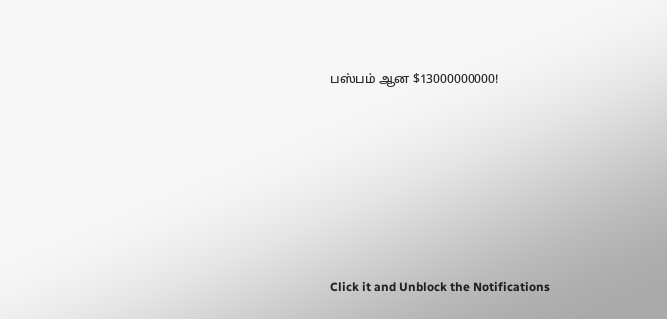பஸ்பம் ஆன $13000000000!












Click it and Unblock the Notifications